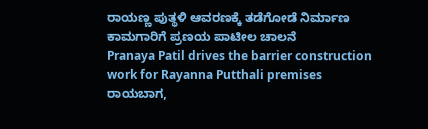ರಾಯಣ್ಣ ಪುತ್ಥಳಿ ಆವರಣಕ್ಕೆ ತಡೆಗೋಡೆ ನಿರ್ಮಾಣ ಕಾಮಗಾರಿಗೆ ಪ್ರಣಯ ಪಾಟೀಲ ಚಾಲನೆ
Pranaya Patil drives the barrier construction work for Rayanna Putthali premises
ರಾಯಬಾಗ,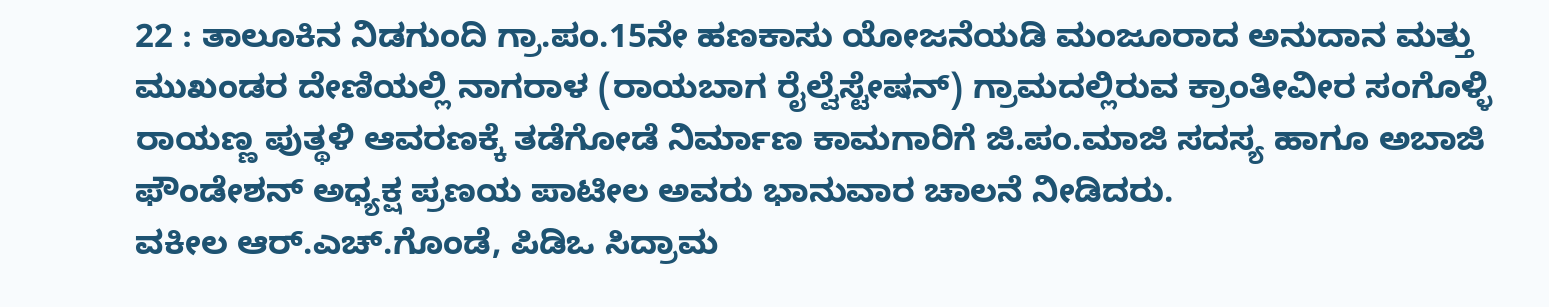22 : ತಾಲೂಕಿನ ನಿಡಗುಂದಿ ಗ್ರಾ.ಪಂ.15ನೇ ಹಣಕಾಸು ಯೋಜನೆಯಡಿ ಮಂಜೂರಾದ ಅನುದಾನ ಮತ್ತು ಮುಖಂಡರ ದೇಣಿಯಲ್ಲಿ ನಾಗರಾಳ (ರಾಯಬಾಗ ರೈಲ್ವೆಸ್ಟೇಷನ್) ಗ್ರಾಮದಲ್ಲಿರುವ ಕ್ರಾಂತೀವೀರ ಸಂಗೊಳ್ಳಿ ರಾಯಣ್ಣ ಪುತ್ಥಳಿ ಆವರಣಕ್ಕೆ ತಡೆಗೋಡೆ ನಿರ್ಮಾಣ ಕಾಮಗಾರಿಗೆ ಜಿ.ಪಂ.ಮಾಜಿ ಸದಸ್ಯ ಹಾಗೂ ಅಬಾಜಿ ಫೌಂಡೇಶನ್ ಅಧ್ಯಕ್ಷ ಪ್ರಣಯ ಪಾಟೀಲ ಅವರು ಭಾನುವಾರ ಚಾಲನೆ ನೀಡಿದರು.
ವಕೀಲ ಆರ್.ಎಚ್.ಗೊಂಡೆ, ಪಿಡಿಒ ಸಿದ್ರಾಮ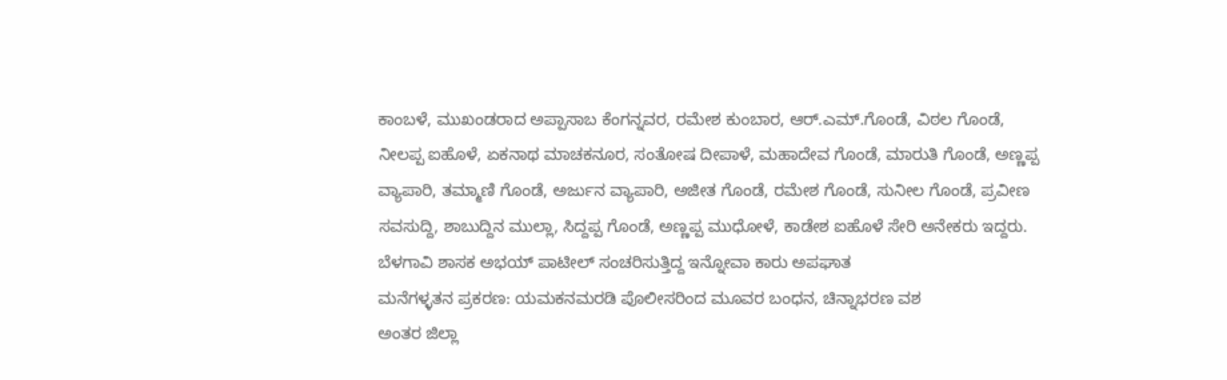ಕಾಂಬಳೆ, ಮುಖಂಡರಾದ ಅಪ್ಪಾಸಾಬ ಕೆಂಗನ್ನವರ, ರಮೇಶ ಕುಂಬಾರ, ಆರ್.ಎಮ್.ಗೊಂಡೆ, ವಿಠಲ ಗೊಂಡೆ, ನೀಲಪ್ಪ ಐಹೊಳೆ, ಏಕನಾಥ ಮಾಚಕನೂರ, ಸಂತೋಷ ದೀಪಾಳೆ, ಮಹಾದೇವ ಗೊಂಡೆ, ಮಾರುತಿ ಗೊಂಡೆ, ಅಣ್ಣಪ್ಪ ವ್ಯಾಪಾರಿ, ತಮ್ಮಾಣಿ ಗೊಂಡೆ, ಅರ್ಜುನ ವ್ಯಾಪಾರಿ, ಅಜೀತ ಗೊಂಡೆ, ರಮೇಶ ಗೊಂಡೆ, ಸುನೀಲ ಗೊಂಡೆ, ಪ್ರವೀಣ ಸವಸುದ್ದಿ, ಶಾಬುದ್ದಿನ ಮುಲ್ಲಾ, ಸಿದ್ದಪ್ಪ ಗೊಂಡೆ, ಅಣ್ಣಪ್ಪ ಮುಧೋಳೆ, ಕಾಡೇಶ ಐಹೊಳೆ ಸೇರಿ ಅನೇಕರು ಇದ್ದರು.
ಬೆಳಗಾವಿ ಶಾಸಕ ಅಭಯ್ ಪಾಟೀಲ್ ಸಂಚರಿಸುತ್ತಿದ್ದ ಇನ್ನೋವಾ ಕಾರು ಅಪಘಾತ
ಮನೆಗಳ್ಳತನ ಪ್ರಕರಣ: ಯಮಕನಮರಡಿ ಪೊಲೀಸರಿಂದ ಮೂವರ ಬಂಧನ, ಚಿನ್ನಾಭರಣ ವಶ
ಅಂತರ ಜಿಲ್ಲಾ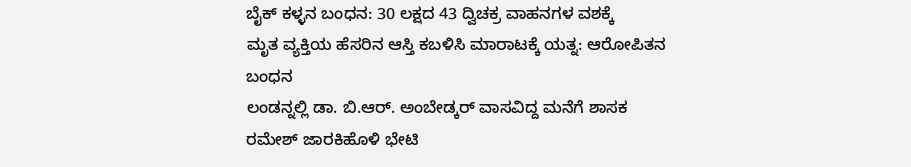ಬೈಕ್ ಕಳ್ಳನ ಬಂಧನ: 30 ಲಕ್ಷದ 43 ದ್ವಿಚಕ್ರ ವಾಹನಗಳ ವಶಕ್ಕೆ
ಮೃತ ವ್ಯಕ್ತಿಯ ಹೆಸರಿನ ಆಸ್ತಿ ಕಬಳಿಸಿ ಮಾರಾಟಕ್ಕೆ ಯತ್ನ: ಆರೋಪಿತನ ಬಂಧನ
ಲಂಡನ್ನಲ್ಲಿ ಡಾ. ಬಿ.ಆರ್. ಅಂಬೇಡ್ಕರ್ ವಾಸವಿದ್ದ ಮನೆಗೆ ಶಾಸಕ ರಮೇಶ್ ಜಾರಕಿಹೊಳಿ ಭೇಟಿ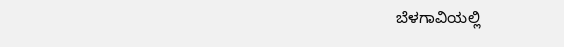ಬೆಳಗಾವಿಯಲ್ಲಿ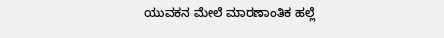ಯುವಕನ ಮೇಲೆ ಮಾರಣಾಂತಿಕ ಹಲ್ಲೆ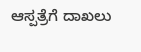ಆಸ್ಪತ್ರೆಗೆ ದಾಖಲು